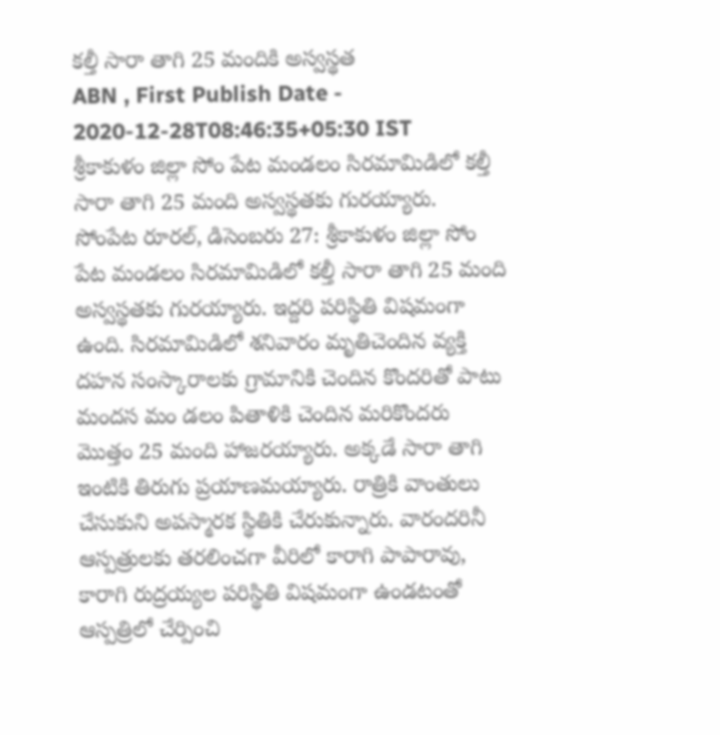కల్తీ సారా తాగి 25 మందికి అస్వస్థత
ABN , First Publish Date - 2020-12-28T08:46:35+05:30 IST
శ్రీకాకుళం జిల్లా సోం పేట మండలం సిరమామిడిలో కల్తీ సారా తాగి 25 మంది అస్వస్థతకు గురయ్యారు.
సోంపేట రూరల్, డిసెంబరు 27: శ్రీకాకుళం జిల్లా సోం పేట మండలం సిరమామిడిలో కల్తీ సారా తాగి 25 మంది అస్వస్థతకు గురయ్యారు. ఇద్దరి పరిస్థితి విషమంగా ఉంది. సిరమామిడిలో శనివారం మృతిచెందిన వ్యక్తి దహన సంస్కారాలకు గ్రామానికి చెందిన కొందరితో పాటు మందస మం డలం పితాళికి చెందిన మరికొందరు మొత్తం 25 మంది హాజరయ్యారు. అక్కడే సారా తాగి ఇంటికి తిరుగు ప్రయాణమయ్యారు. రాత్రికి వాంతులు చేసుకుని అపస్మారక స్థితికి చేరుకున్నారు. వారందరినీ ఆస్పత్రులకు తరలించగా వీరిలో కారాగి పాపారావు, కారాగి రుద్రయ్యల పరిస్థితి విషమంగా ఉండటంతో ఆస్పత్రిలో చేర్పించి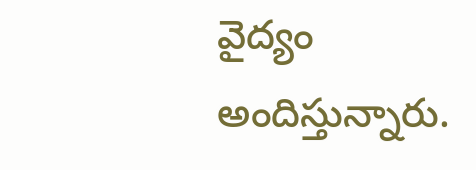వైద్యం అందిస్తున్నారు.